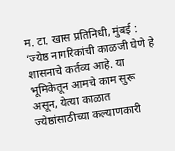म. टा. खास प्रतिनिधी, मुंबई : ‘ज्येष्ठ नागरिकांची काळजी घेणे हे शासनाचे कर्तव्य आहे. या भूमिकेतून आमचे काम सुरू असून, येत्या काळात ज्येष्ठांसाठीच्या कल्याणकारी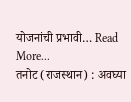योजनांची प्रभावी… Read More...
तनोट (राजस्थान) : अवघ्या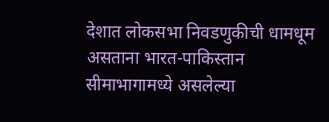देशात लोकसभा निवडणुकीची धामधूम असताना भारत-पाकिस्तान सीमाभागामध्ये असलेल्या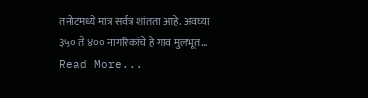तनोटमध्ये मात्र सर्वत्र शांतता आहे. अवघ्या ३५० ते ४०० नागरिकांचे हे गाव मुलभूत… Read More...